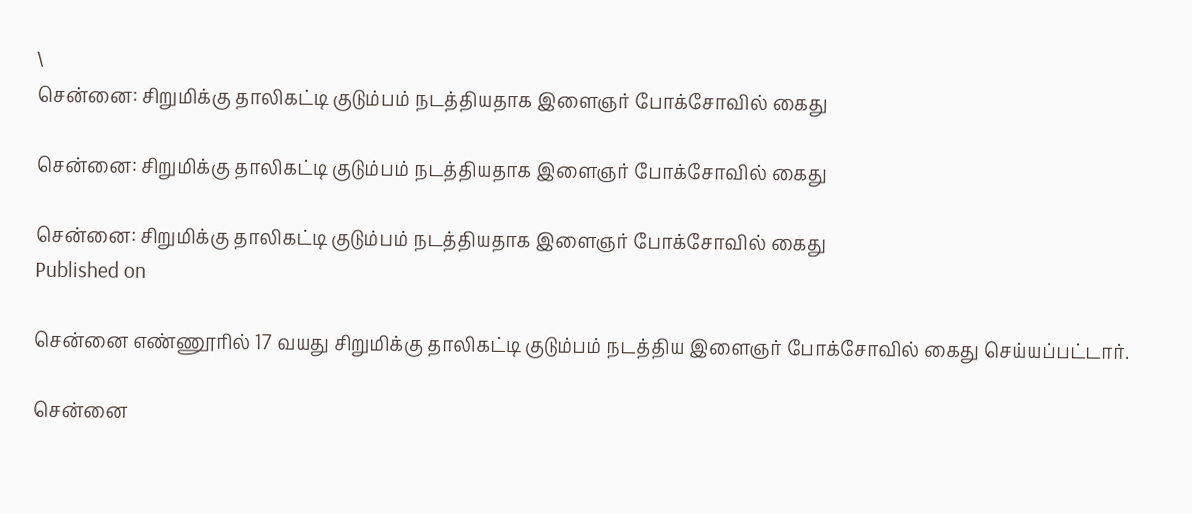\
சென்னை: சிறுமிக்கு தாலிகட்டி குடும்பம் நடத்தியதாக இளைஞர் போக்சோவில் கைது

சென்னை: சிறுமிக்கு தாலிகட்டி குடும்பம் நடத்தியதாக இளைஞர் போக்சோவில் கைது

சென்னை: சிறுமிக்கு தாலிகட்டி குடும்பம் நடத்தியதாக இளைஞர் போக்சோவில் கைது
Published on

சென்னை எண்ணூரில் 17 வயது சிறுமிக்கு தாலிகட்டி குடும்பம் நடத்திய இளைஞர் போக்சோவில் கைது செய்யப்பட்டார்.

சென்னை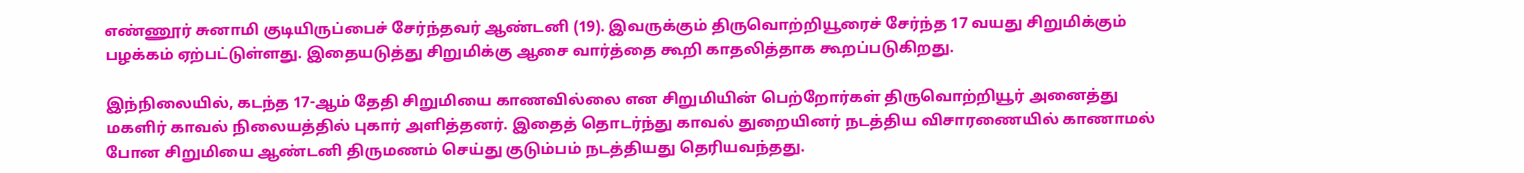எண்ணூர் சுனாமி குடியிருப்பைச் சேர்ந்தவர் ஆண்டனி (19). இவருக்கும் திருவொற்றியூரைச் சேர்ந்த 17 வயது சிறுமிக்கும் பழக்கம் ஏற்பட்டுள்ளது. இதையடுத்து சிறுமிக்கு ஆசை வார்த்தை கூறி காதலித்தாக கூறப்படுகிறது.

இந்நிலையில், கடந்த 17-ஆம் தேதி சிறுமியை காணவில்லை என சிறுமியின் பெற்றோர்கள் திருவொற்றியூர் அனைத்து மகளிர் காவல் நிலையத்தில் புகார் அளித்தனர். இதைத் தொடர்ந்து காவல் துறையினர் நடத்திய விசாரணையில் காணாமல் போன சிறுமியை ஆண்டனி திருமணம் செய்து குடும்பம் நடத்தியது தெரியவந்தது.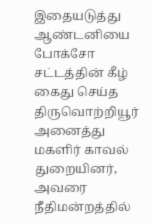இதையடுத்து ஆண்டனியை போக்சோ சட்டத்தின் கீழ் கைது செய்த திருவொற்றியூர் அனைத்து மகளிர் காவல் துறையினர், அவரை நீதிமன்றத்தில்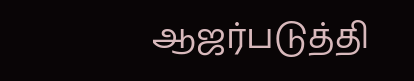ஆஜர்படுத்தி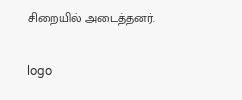சிறையில் அடைத்தனர்.

logo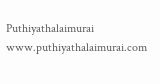Puthiyathalaimurai
www.puthiyathalaimurai.com